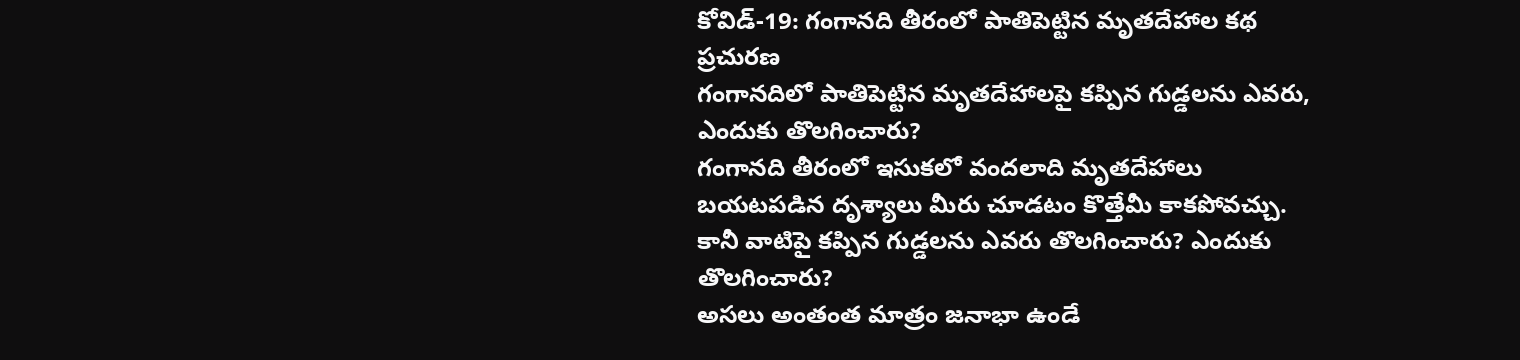కోవిడ్-19: గంగానది తీరంలో పాతిపెట్టిన మృతదేహాల కథ
ప్రచురణ
గంగానదిలో పాతిపెట్టిన మృతదేహాలపై కప్పిన గుడ్డలను ఎవరు, ఎందుకు తొలగించారు?
గంగానది తీరంలో ఇసుకలో వందలాది మృతదేహాలు బయటపడిన దృశ్యాలు మీరు చూడటం కొత్తేమీ కాకపోవచ్చు.
కానీ వాటిపై కప్పిన గుడ్డలను ఎవరు తొలగించారు? ఎందుకు తొలగించారు?
అసలు అంతంత మాత్రం జనాభా ఉండే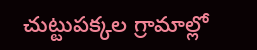చుట్టుపక్కల గ్రామాల్లో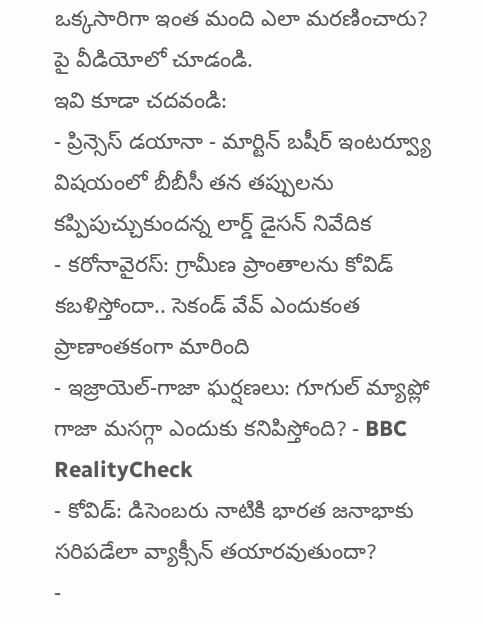ఒక్కసారిగా ఇంత మంది ఎలా మరణించారు?
పై వీడియోలో చూడండి.
ఇవి కూడా చదవండి:
- ప్రిన్సెస్ డయానా - మార్టిన్ బషీర్ ఇంటర్వ్యూ విషయంలో బీబీసీ తన తప్పులను కప్పిపుచ్చుకుందన్న లార్డ్ డైసన్ నివేదిక
- కరోనావైరస్: గ్రామీణ ప్రాంతాలను కోవిడ్ కబళిస్తోందా.. సెకండ్ వేవ్ ఎందుకంత ప్రాణాంతకంగా మారింది
- ఇజ్రాయెల్-గాజా ఘర్షణలు: గూగుల్ మ్యాప్లో గాజా మసగ్గా ఎందుకు కనిపిస్తోంది? - BBC RealityCheck
- కోవిడ్: డిసెంబరు నాటికి భారత జనాభాకు సరిపడేలా వ్యాక్సీన్ తయారవుతుందా?
-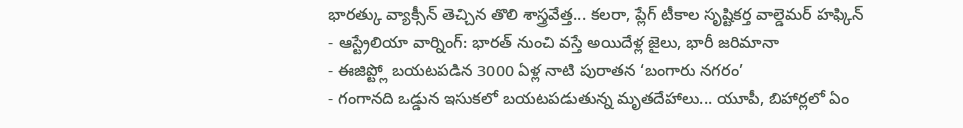భారత్కు వ్యాక్సీన్ తెచ్చిన తొలి శాస్త్రవేత్త... కలరా, ప్లేగ్ టీకాల సృష్టికర్త వాల్డెమర్ హఫ్కిన్
- ఆస్ట్రేలియా వార్నింగ్: భారత్ నుంచి వస్తే అయిదేళ్ల జైలు, భారీ జరిమానా
- ఈజిప్ట్లో బయటపడిన 3000 ఏళ్ల నాటి పురాతన ‘బంగారు నగరం’
- గంగానది ఒడ్డున ఇసుకలో బయటపడుతున్న మృతదేహాలు... యూపీ, బిహార్లలో ఏం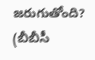జరుగుతోంది?
(బీబీసీ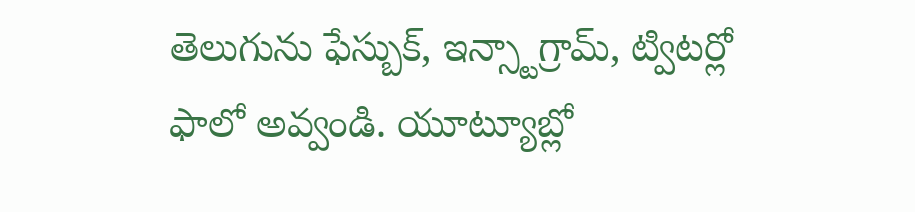తెలుగును ఫేస్బుక్, ఇన్స్టాగ్రామ్, ట్విటర్లో ఫాలో అవ్వండి. యూట్యూబ్లో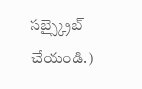సబ్స్క్రైబ్ చేయండి.)